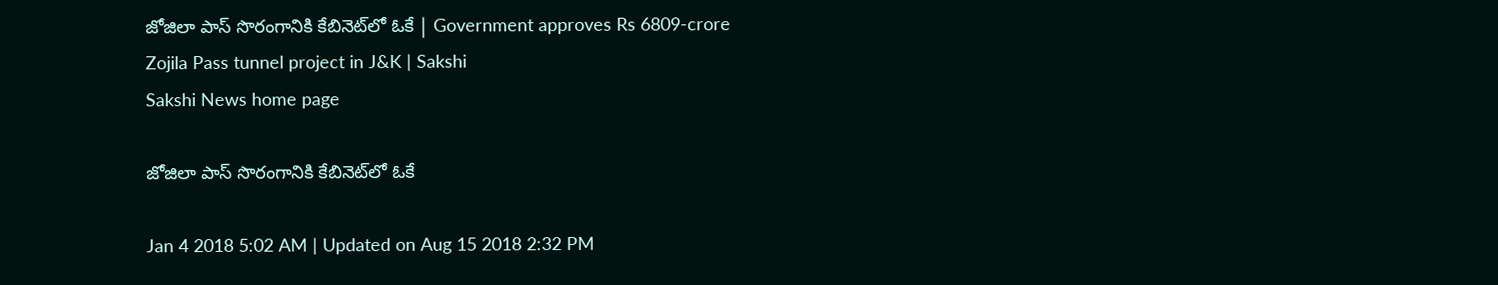జోజిలా పాస్‌ సొరంగానికి కేబినెట్‌లో ఓకే | Government approves Rs 6809-crore Zojila Pass tunnel project in J&K | Sakshi
Sakshi News home page

జోజిలా పాస్‌ సొరంగానికి కేబినెట్‌లో ఓకే

Jan 4 2018 5:02 AM | Updated on Aug 15 2018 2:32 PM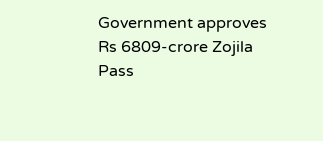Government approves Rs 6809-crore Zojila Pass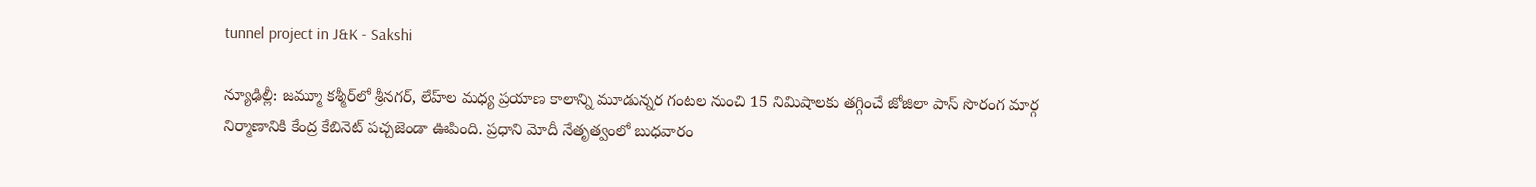tunnel project in J&K - Sakshi

న్యూఢిల్లీ: జమ్మూ కశ్మీర్‌లో శ్రీనగర్, లేహ్‌ల మధ్య ప్రయాణ కాలాన్ని మూడున్నర గంటల నుంచి 15 నిమిషాలకు తగ్గించే జోజిలా పాస్‌ సొరంగ మార్గ నిర్మాణానికి కేంద్ర కేబినెట్‌ పచ్చజెండా ఊపింది. ప్రధాని మోదీ నేతృత్వంలో బుధవారం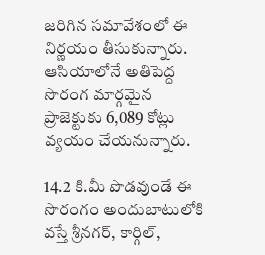జరిగిన సమావేశంలో ఈ నిర్ణయం తీసుకున్నారు. ఆసియాలోనే అతిపెద్ద సొరంగ మార్గమైన ప్రాజెక్టుకు 6,089 కోట్లు వ్యయం చేయనున్నారు.

14.2 కి.మీ పొడవుండే ఈ సొరంగం అందుబాటులోకి వస్తే శ్రీనగర్, కార్గిల్,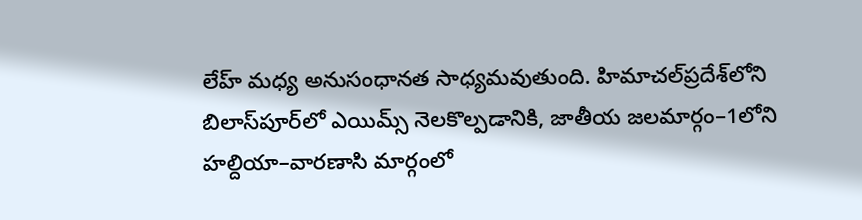లేహ్‌ మధ్య అనుసంధానత సాధ్యమవుతుంది. హిమాచల్‌ప్రదేశ్‌లోని బిలాస్‌పూర్‌లో ఎయిమ్స్‌ నెలకొల్పడానికి, జాతీయ జలమార్గం–1లోని హల్దియా–వారణాసి మార్గంలో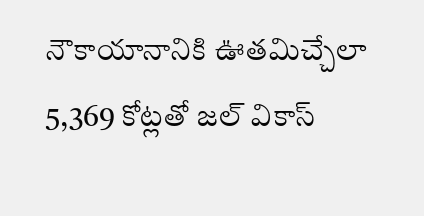నౌకాయానానికి ఊతమిచ్చేలా 5,369 కోట్లతో జల్‌ వికాస్‌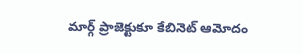మార్గ్‌ ప్రాజెక్టుకూ కేబినెట్‌ ఆమోదం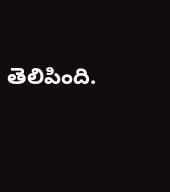తెలిపింది.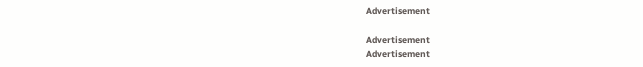Advertisement

Advertisement
Advertisement